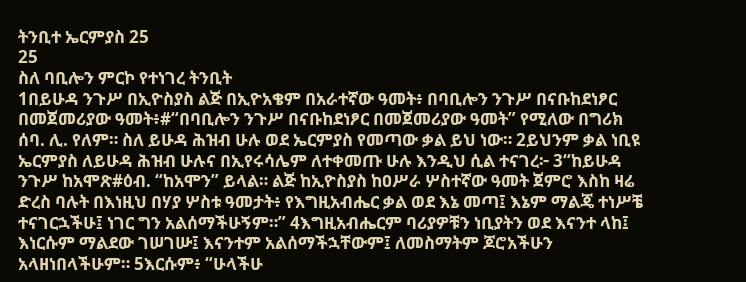ትንቢተ ኤርምያስ 25
25
ስለ ባቢሎን ምርኮ የተነገረ ትንቢት
1በይሁዳ ንጉሥ በኢዮስያስ ልጅ በኢዮአቄም በአራተኛው ዓመት፥ በባቢሎን ንጉሥ በናቡከደነፆር በመጀመሪያው ዓመት፥#“በባቢሎን ንጉሥ በናቡከደነፆር በመጀመሪያው ዓመት” የሚለው በግሪክ ሰባ. ሊ. የለም። ስለ ይሁዳ ሕዝብ ሁሉ ወደ ኤርምያስ የመጣው ቃል ይህ ነው። 2ይህንም ቃል ነቢዩ ኤርምያስ ለይሁዳ ሕዝብ ሁሉና በኢየሩሳሌም ለተቀመጡ ሁሉ እንዲህ ሲል ተናገረ፦ 3“ከይሁዳ ንጉሥ ከአሞጽ#ዕብ. “ከአሞን” ይላል። ልጅ ከኢዮስያስ ከዐሥራ ሦስተኛው ዓመት ጀምሮ እስከ ዛሬ ድረስ ባሉት በእነዚህ በሃያ ሦስቱ ዓመታት፥ የእግዚአብሔር ቃል ወደ እኔ መጣ፤ እኔም ማልጄ ተነሥቼ ተናገርኋችሁ፤ ነገር ግን አልሰማችሁኝም።” 4እግዚአብሔርም ባሪያዎቹን ነቢያትን ወደ እናንተ ላከ፤ እነርሱም ማልደው ገሠገሡ፤ እናንተም አልሰማችኋቸውም፤ ለመስማትም ጆሮአችሁን አላዘነበላችሁም። 5እርሱም፥ “ሁላችሁ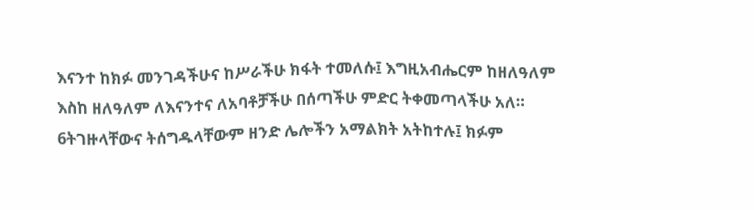እናንተ ከክፉ መንገዳችሁና ከሥራችሁ ክፋት ተመለሱ፤ እግዚአብሔርም ከዘለዓለም እስከ ዘለዓለም ለእናንተና ለአባቶቻችሁ በሰጣችሁ ምድር ትቀመጣላችሁ አለ። 6ትገዙላቸውና ትሰግዱላቸውም ዘንድ ሌሎችን አማልክት አትከተሉ፤ ክፉም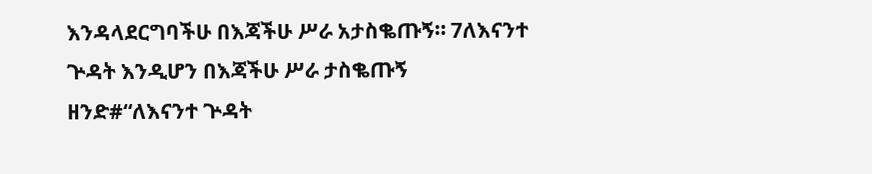እንዳላደርግባችሁ በእጃችሁ ሥራ አታስቈጡኝ። 7ለእናንተ ጕዳት እንዲሆን በእጃችሁ ሥራ ታስቈጡኝ ዘንድ#“ለእናንተ ጕዳት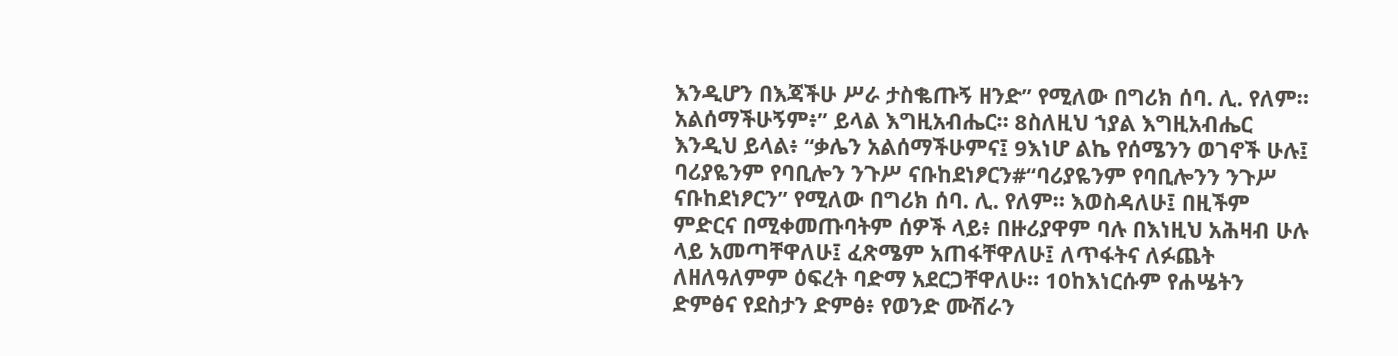እንዲሆን በእጃችሁ ሥራ ታስቈጡኝ ዘንድ” የሚለው በግሪክ ሰባ. ሊ. የለም። አልሰማችሁኝም፥” ይላል እግዚአብሔር። 8ስለዚህ ኀያል እግዚአብሔር እንዲህ ይላል፥ “ቃሌን አልሰማችሁምና፤ 9እነሆ ልኬ የሰሜንን ወገኖች ሁሉ፤ ባሪያዬንም የባቢሎን ንጉሥ ናቡከደነፆርን#“ባሪያዬንም የባቢሎንን ንጉሥ ናቡከደነፆርን” የሚለው በግሪክ ሰባ. ሊ. የለም። እወስዳለሁ፤ በዚችም ምድርና በሚቀመጡባትም ሰዎች ላይ፥ በዙሪያዋም ባሉ በእነዚህ አሕዛብ ሁሉ ላይ አመጣቸዋለሁ፤ ፈጽሜም አጠፋቸዋለሁ፤ ለጥፋትና ለፉጨት ለዘለዓለምም ዕፍረት ባድማ አደርጋቸዋለሁ። 10ከእነርሱም የሐሤትን ድምፅና የደስታን ድምፅ፥ የወንድ ሙሽራን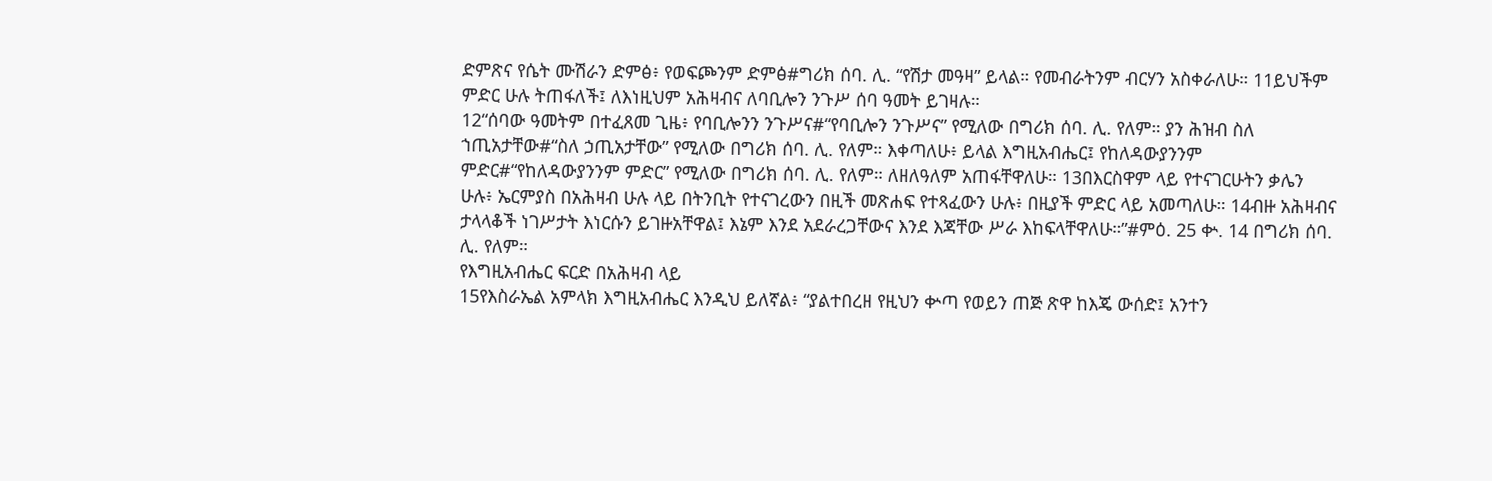ድምጽና የሴት ሙሽራን ድምፅ፥ የወፍጮንም ድምፅ#ግሪክ ሰባ. ሊ. “የሽታ መዓዛ” ይላል። የመብራትንም ብርሃን አስቀራለሁ። 11ይህችም ምድር ሁሉ ትጠፋለች፤ ለእነዚህም አሕዛብና ለባቢሎን ንጉሥ ሰባ ዓመት ይገዛሉ።
12“ሰባው ዓመትም በተፈጸመ ጊዜ፥ የባቢሎንን ንጉሥና#“የባቢሎን ንጉሥና” የሚለው በግሪክ ሰባ. ሊ. የለም። ያን ሕዝብ ስለ ኀጢአታቸው#“ስለ ኃጢአታቸው” የሚለው በግሪክ ሰባ. ሊ. የለም። እቀጣለሁ፥ ይላል እግዚአብሔር፤ የከለዳውያንንም ምድር#“የከለዳውያንንም ምድር” የሚለው በግሪክ ሰባ. ሊ. የለም። ለዘለዓለም አጠፋቸዋለሁ። 13በእርስዋም ላይ የተናገርሁትን ቃሌን ሁሉ፥ ኤርምያስ በአሕዛብ ሁሉ ላይ በትንቢት የተናገረውን በዚች መጽሐፍ የተጻፈውን ሁሉ፥ በዚያች ምድር ላይ አመጣለሁ። 14ብዙ አሕዛብና ታላላቆች ነገሥታት እነርሱን ይገዙአቸዋል፤ እኔም እንደ አደራረጋቸውና እንደ እጃቸው ሥራ እከፍላቸዋለሁ።”#ምዕ. 25 ቍ. 14 በግሪክ ሰባ. ሊ. የለም።
የእግዚአብሔር ፍርድ በአሕዛብ ላይ
15የእስራኤል አምላክ እግዚአብሔር እንዲህ ይለኛል፥ “ያልተበረዘ የዚህን ቍጣ የወይን ጠጅ ጽዋ ከእጄ ውሰድ፤ አንተን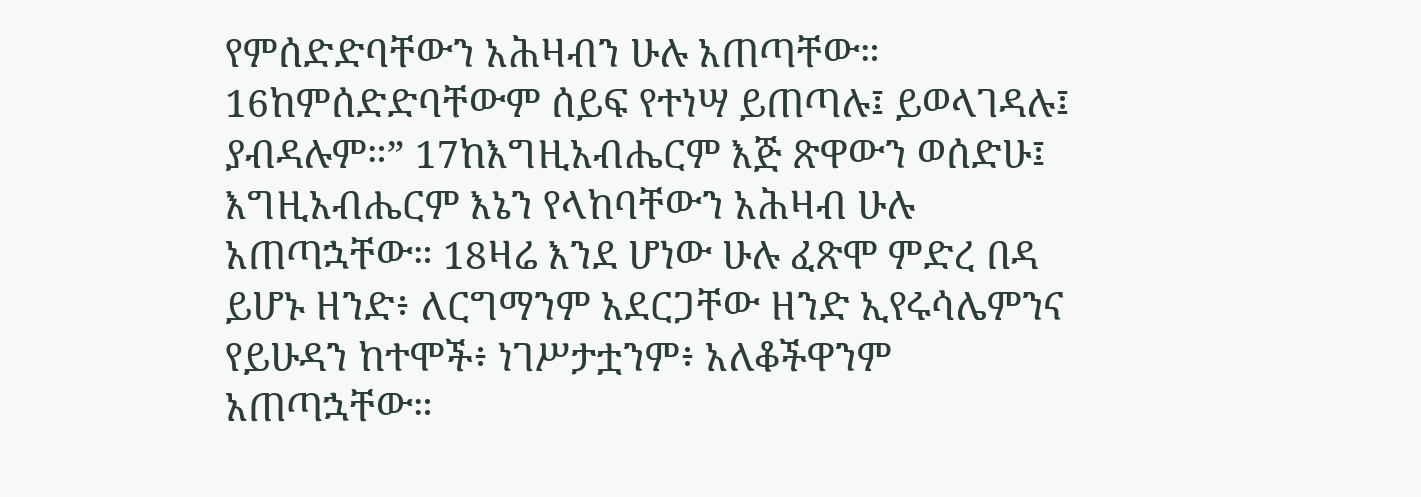የምሰድድባቸውን አሕዛብን ሁሉ አጠጣቸው። 16ከምሰድድባቸውም ሰይፍ የተነሣ ይጠጣሉ፤ ይወላገዳሉ፤ ያብዳሉም።” 17ከእግዚአብሔርም እጅ ጽዋውን ወሰድሁ፤ እግዚአብሔርም እኔን የላከባቸውን አሕዛብ ሁሉ አጠጣኋቸው። 18ዛሬ እንደ ሆነው ሁሉ ፈጽሞ ምድረ በዳ ይሆኑ ዘንድ፥ ለርግማንም አደርጋቸው ዘንድ ኢየሩሳሌምንና የይሁዳን ከተሞች፥ ነገሥታቷንም፥ አለቆችዋንም አጠጣኋቸው።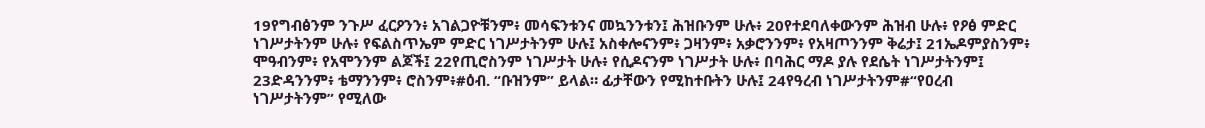19የግብፅንም ንጉሥ ፈርዖንን፥ አገልጋዮቹንም፥ መሳፍንቱንና መኳንንቱን፤ ሕዝቡንም ሁሉ፥ 20የተደባለቀውንም ሕዝብ ሁሉ፥ የዖፅ ምድር ነገሥታትንም ሁሉ፥ የፍልስጥኤም ምድር ነገሥታትንም ሁሉ፤ አስቀሎናንም፥ ጋዛንም፥ አቃሮንንም፥ የአዛጦንንም ቅሬታ፤ 21ኤዶምያስንም፥ ሞዓብንም፥ የአሞንንም ልጆች፤ 22የጢሮስንም ነገሥታት ሁሉ፥ የሲዶናንም ነገሥታት ሁሉ፥ በባሕር ማዶ ያሉ የደሴት ነገሥታትንም፤ 23ድዳንንም፥ ቴማንንም፥ ሮስንም፥#ዕብ. “ቡዝንም” ይላል። ፊታቸውን የሚከተቡትን ሁሉ፤ 24የዓረብ ነገሥታትንም#“የዐረብ ነገሥታትንም” የሚለው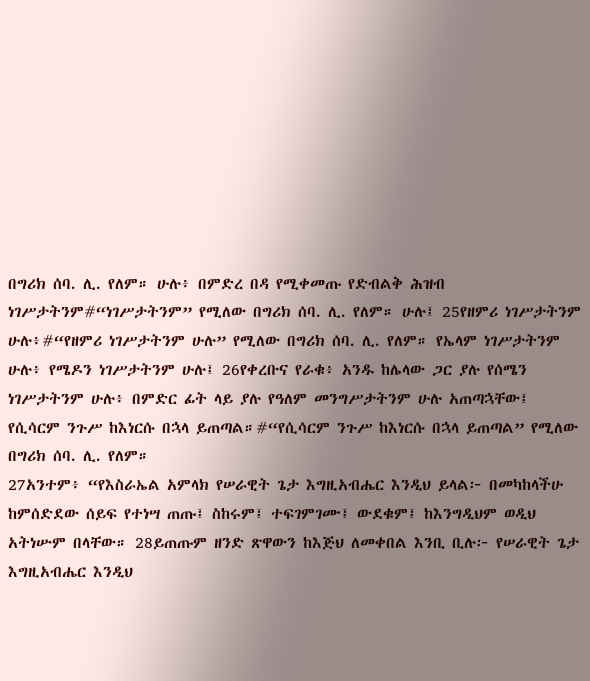በግሪክ ሰባ. ሊ. የለም። ሁሉ፥ በምድረ በዳ የሚቀመጡ የድብልቅ ሕዝብ ነገሥታትንም#“ነገሥታትንም” የሚለው በግሪክ ሰባ. ሊ. የለም። ሁሉ፤ 25የዘምሪ ነገሥታትንም ሁሉ፥#“የዘምሪ ነገሥታትንም ሁሉ” የሚለው በግሪክ ሰባ. ሊ. የለም። የኤላም ነገሥታትንም ሁሉ፥ የሜዶን ነገሥታትንም ሁሉ፤ 26የቀረቡና የራቁ፥ አንዱ ከሌላው ጋር ያሉ የሰሜን ነገሥታትንም ሁሉ፥ በምድር ፊት ላይ ያሉ የዓለም መንግሥታትንም ሁሉ አጠጣኋቸው፤ የሲሳርም ንጉሥ ከእነርሱ በኋላ ይጠጣል።#“የሲሳርም ንጉሥ ከእነርሱ በኋላ ይጠጣል” የሚለው በግሪክ ሰባ. ሊ. የለም።
27አንተም፥ “የእስራኤል አምላክ የሠራዊት ጌታ እግዚአብሔር እንዲህ ይላል፦ በመካከላችሁ ከምሰድደው ሰይፍ የተነሣ ጠጡ፤ ስከሩም፤ ተፍገምገሙ፤ ውደቁም፤ ከእንግዲህም ወዲህ አትነሡም በላቸው። 28ይጠጡም ዘንድ ጽዋውን ከእጅህ ለመቀበል እንቢ ቢሉ፦ የሠራዊት ጌታ እግዚአብሔር እንዲህ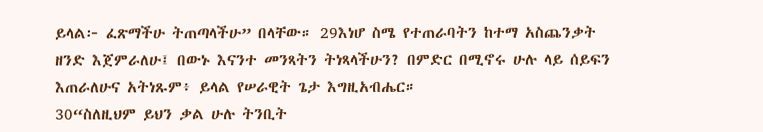ይላል፦ ፈጽማችሁ ትጠጣላችሁ” በላቸው። 29እነሆ ስሜ የተጠራባትን ከተማ አስጨንቃት ዘንድ እጀምራለሁ፤ በውኑ እናንተ መንጻትን ትነጻላችሁን? በምድር በሚኖሩ ሁሉ ላይ ሰይፍን እጠራለሁና አትነጹም፥ ይላል የሠራዊት ጌታ እግዚአብሔር።
30“ስለዚህም ይህን ቃል ሁሉ ትንቢት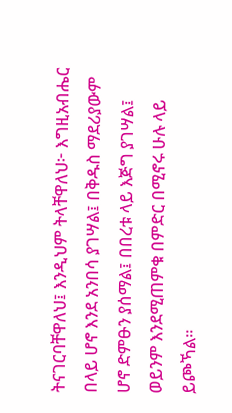ትናገርባቸዋለህ፤ እንዲህም ትላቸዋለህ፦ እግዚአብሔር በላይ ሆኖ እንደ አንበሳ ያገሣል፤ በቅዱስ ማደሪያውም ሆኖ ድምፁን ያሰማል፤ በበረቱ ላይ እጅግ ያገሣል፤ ወይንም እንደሚጠምቁ በምድር በሚኖሩ ሁሉ ላይ ይጮኻል።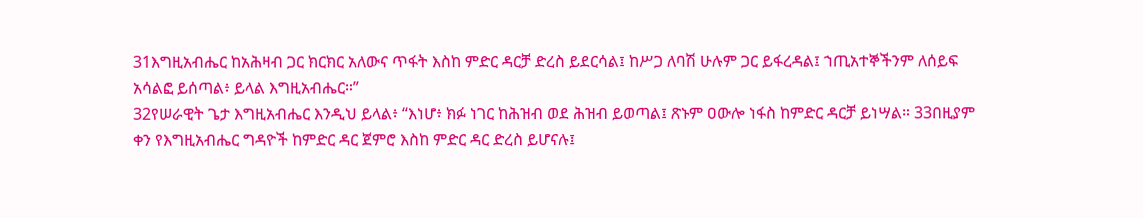31እግዚአብሔር ከአሕዛብ ጋር ክርክር አለውና ጥፋት እስከ ምድር ዳርቻ ድረስ ይደርሳል፤ ከሥጋ ለባሽ ሁሉም ጋር ይፋረዳል፤ ኀጢአተኞችንም ለሰይፍ አሳልፎ ይሰጣል፥ ይላል እግዚአብሔር።”
32የሠራዊት ጌታ እግዚአብሔር እንዲህ ይላል፥ “እነሆ፥ ክፉ ነገር ከሕዝብ ወደ ሕዝብ ይወጣል፤ ጽኑም ዐውሎ ነፋስ ከምድር ዳርቻ ይነሣል። 33በዚያም ቀን የእግዚአብሔር ግዳዮች ከምድር ዳር ጀምሮ እስከ ምድር ዳር ድረስ ይሆናሉ፤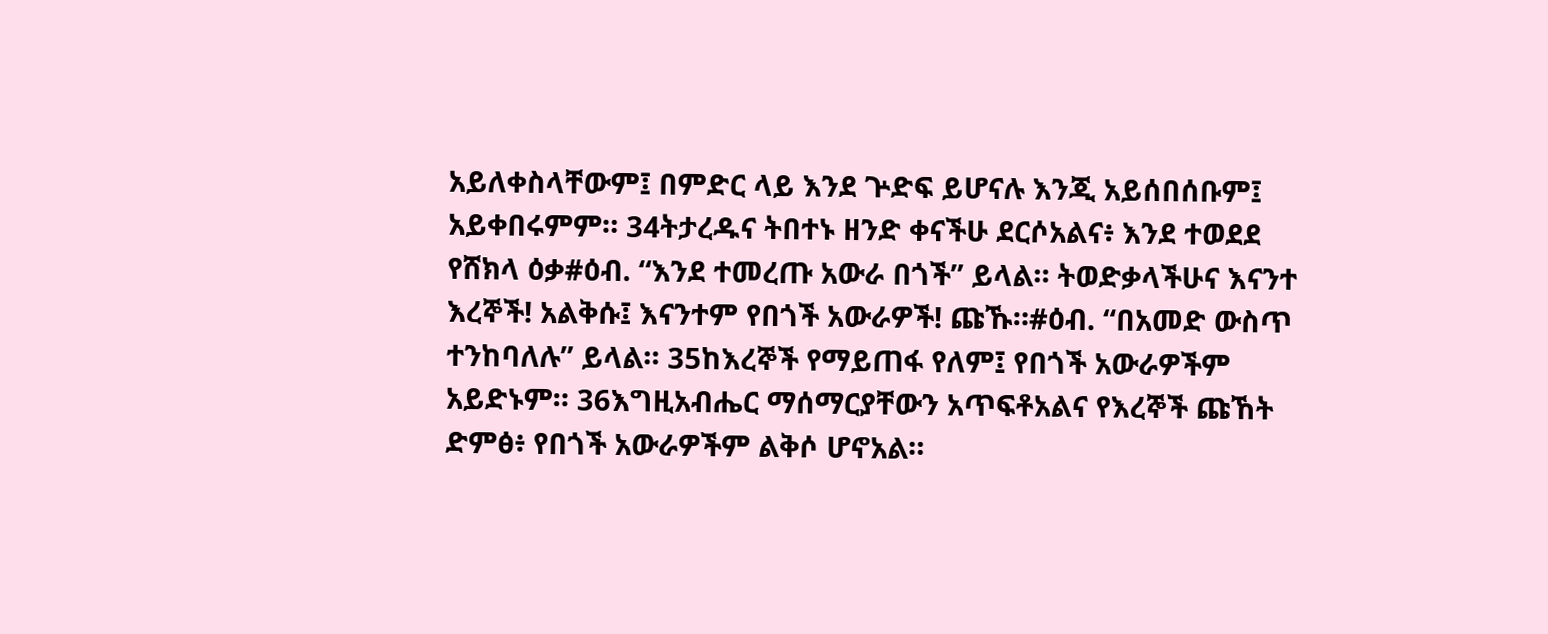አይለቀስላቸውም፤ በምድር ላይ እንደ ጕድፍ ይሆናሉ እንጂ አይሰበሰቡም፤ አይቀበሩምም። 34ትታረዱና ትበተኑ ዘንድ ቀናችሁ ደርሶአልና፥ እንደ ተወደደ የሸክላ ዕቃ#ዕብ. “እንደ ተመረጡ አውራ በጎች” ይላል። ትወድቃላችሁና እናንተ እረኞች! አልቅሱ፤ እናንተም የበጎች አውራዎች! ጩኹ።#ዕብ. “በአመድ ውስጥ ተንከባለሉ” ይላል። 35ከእረኞች የማይጠፋ የለም፤ የበጎች አውራዎችም አይድኑም። 36እግዚአብሔር ማሰማርያቸውን አጥፍቶአልና የእረኞች ጩኸት ድምፅ፥ የበጎች አውራዎችም ልቅሶ ሆኖአል።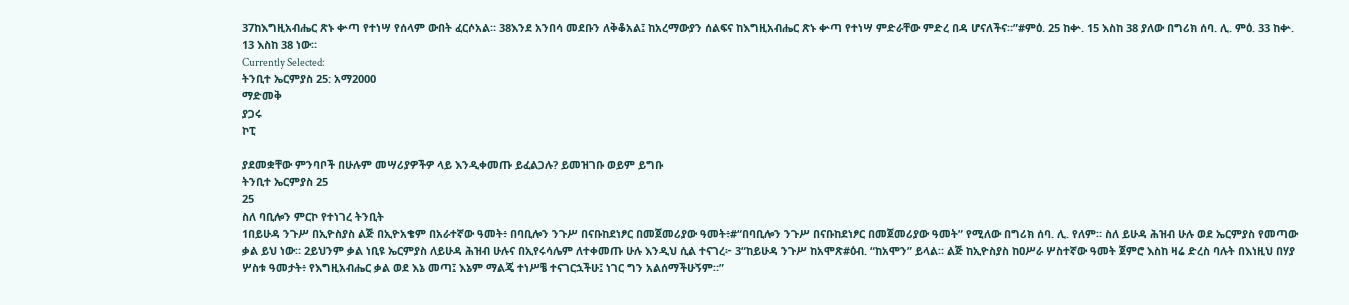37ከእግዚአብሔር ጽኑ ቍጣ የተነሣ የሰላም ውበት ፈርሶአል። 38እንደ አንበሳ መደቡን ለቅቆአል፤ ከአረማውያን ሰልፍና ከእግዚአብሔር ጽኑ ቍጣ የተነሣ ምድራቸው ምድረ በዳ ሆናለችና።”#ምዕ. 25 ከቍ. 15 እስከ 38 ያለው በግሪክ ሰባ. ሊ. ምዕ. 33 ከቍ. 13 እስከ 38 ነው።
Currently Selected:
ትንቢተ ኤርምያስ 25: አማ2000
ማድመቅ
ያጋሩ
ኮፒ

ያደመቋቸው ምንባቦች በሁሉም መሣሪያዎችዎ ላይ እንዲቀመጡ ይፈልጋሉ? ይመዝገቡ ወይም ይግቡ
ትንቢተ ኤርምያስ 25
25
ስለ ባቢሎን ምርኮ የተነገረ ትንቢት
1በይሁዳ ንጉሥ በኢዮስያስ ልጅ በኢዮአቄም በአራተኛው ዓመት፥ በባቢሎን ንጉሥ በናቡከደነፆር በመጀመሪያው ዓመት፥#“በባቢሎን ንጉሥ በናቡከደነፆር በመጀመሪያው ዓመት” የሚለው በግሪክ ሰባ. ሊ. የለም። ስለ ይሁዳ ሕዝብ ሁሉ ወደ ኤርምያስ የመጣው ቃል ይህ ነው። 2ይህንም ቃል ነቢዩ ኤርምያስ ለይሁዳ ሕዝብ ሁሉና በኢየሩሳሌም ለተቀመጡ ሁሉ እንዲህ ሲል ተናገረ፦ 3“ከይሁዳ ንጉሥ ከአሞጽ#ዕብ. “ከአሞን” ይላል። ልጅ ከኢዮስያስ ከዐሥራ ሦስተኛው ዓመት ጀምሮ እስከ ዛሬ ድረስ ባሉት በእነዚህ በሃያ ሦስቱ ዓመታት፥ የእግዚአብሔር ቃል ወደ እኔ መጣ፤ እኔም ማልጄ ተነሥቼ ተናገርኋችሁ፤ ነገር ግን አልሰማችሁኝም።”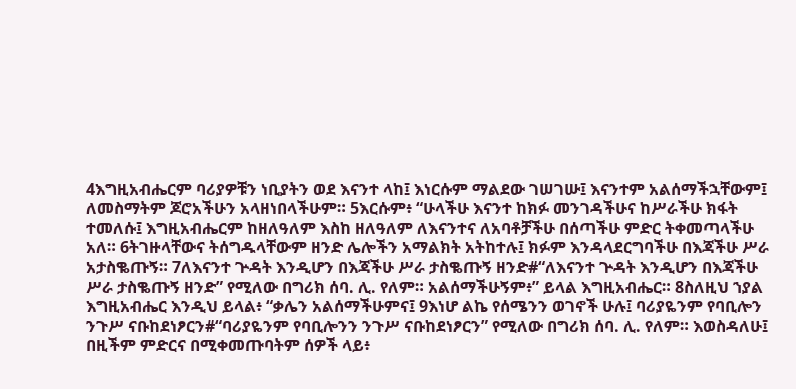4እግዚአብሔርም ባሪያዎቹን ነቢያትን ወደ እናንተ ላከ፤ እነርሱም ማልደው ገሠገሡ፤ እናንተም አልሰማችኋቸውም፤ ለመስማትም ጆሮአችሁን አላዘነበላችሁም። 5እርሱም፥ “ሁላችሁ እናንተ ከክፉ መንገዳችሁና ከሥራችሁ ክፋት ተመለሱ፤ እግዚአብሔርም ከዘለዓለም እስከ ዘለዓለም ለእናንተና ለአባቶቻችሁ በሰጣችሁ ምድር ትቀመጣላችሁ አለ። 6ትገዙላቸውና ትሰግዱላቸውም ዘንድ ሌሎችን አማልክት አትከተሉ፤ ክፉም እንዳላደርግባችሁ በእጃችሁ ሥራ አታስቈጡኝ። 7ለእናንተ ጕዳት እንዲሆን በእጃችሁ ሥራ ታስቈጡኝ ዘንድ#“ለእናንተ ጕዳት እንዲሆን በእጃችሁ ሥራ ታስቈጡኝ ዘንድ” የሚለው በግሪክ ሰባ. ሊ. የለም። አልሰማችሁኝም፥” ይላል እግዚአብሔር። 8ስለዚህ ኀያል እግዚአብሔር እንዲህ ይላል፥ “ቃሌን አልሰማችሁምና፤ 9እነሆ ልኬ የሰሜንን ወገኖች ሁሉ፤ ባሪያዬንም የባቢሎን ንጉሥ ናቡከደነፆርን#“ባሪያዬንም የባቢሎንን ንጉሥ ናቡከደነፆርን” የሚለው በግሪክ ሰባ. ሊ. የለም። እወስዳለሁ፤ በዚችም ምድርና በሚቀመጡባትም ሰዎች ላይ፥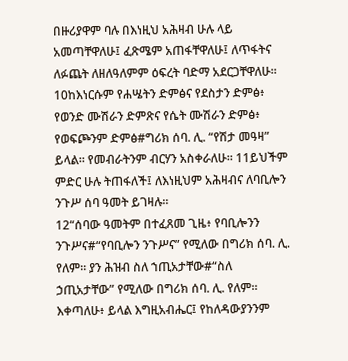በዙሪያዋም ባሉ በእነዚህ አሕዛብ ሁሉ ላይ አመጣቸዋለሁ፤ ፈጽሜም አጠፋቸዋለሁ፤ ለጥፋትና ለፉጨት ለዘለዓለምም ዕፍረት ባድማ አደርጋቸዋለሁ። 10ከእነርሱም የሐሤትን ድምፅና የደስታን ድምፅ፥ የወንድ ሙሽራን ድምጽና የሴት ሙሽራን ድምፅ፥ የወፍጮንም ድምፅ#ግሪክ ሰባ. ሊ. “የሽታ መዓዛ” ይላል። የመብራትንም ብርሃን አስቀራለሁ። 11ይህችም ምድር ሁሉ ትጠፋለች፤ ለእነዚህም አሕዛብና ለባቢሎን ንጉሥ ሰባ ዓመት ይገዛሉ።
12“ሰባው ዓመትም በተፈጸመ ጊዜ፥ የባቢሎንን ንጉሥና#“የባቢሎን ንጉሥና” የሚለው በግሪክ ሰባ. ሊ. የለም። ያን ሕዝብ ስለ ኀጢአታቸው#“ስለ ኃጢአታቸው” የሚለው በግሪክ ሰባ. ሊ. የለም። እቀጣለሁ፥ ይላል እግዚአብሔር፤ የከለዳውያንንም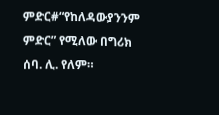ምድር#“የከለዳውያንንም ምድር” የሚለው በግሪክ ሰባ. ሊ. የለም።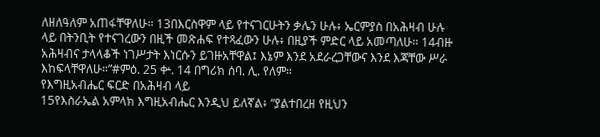ለዘለዓለም አጠፋቸዋለሁ። 13በእርስዋም ላይ የተናገርሁትን ቃሌን ሁሉ፥ ኤርምያስ በአሕዛብ ሁሉ ላይ በትንቢት የተናገረውን በዚች መጽሐፍ የተጻፈውን ሁሉ፥ በዚያች ምድር ላይ አመጣለሁ። 14ብዙ አሕዛብና ታላላቆች ነገሥታት እነርሱን ይገዙአቸዋል፤ እኔም እንደ አደራረጋቸውና እንደ እጃቸው ሥራ እከፍላቸዋለሁ።”#ምዕ. 25 ቍ. 14 በግሪክ ሰባ. ሊ. የለም።
የእግዚአብሔር ፍርድ በአሕዛብ ላይ
15የእስራኤል አምላክ እግዚአብሔር እንዲህ ይለኛል፥ “ያልተበረዘ የዚህን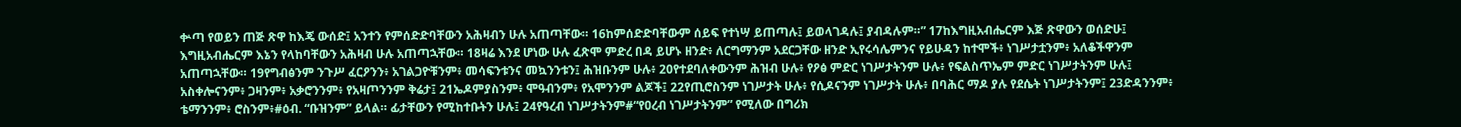ቍጣ የወይን ጠጅ ጽዋ ከእጄ ውሰድ፤ አንተን የምሰድድባቸውን አሕዛብን ሁሉ አጠጣቸው። 16ከምሰድድባቸውም ሰይፍ የተነሣ ይጠጣሉ፤ ይወላገዳሉ፤ ያብዳሉም።” 17ከእግዚአብሔርም እጅ ጽዋውን ወሰድሁ፤ እግዚአብሔርም እኔን የላከባቸውን አሕዛብ ሁሉ አጠጣኋቸው። 18ዛሬ እንደ ሆነው ሁሉ ፈጽሞ ምድረ በዳ ይሆኑ ዘንድ፥ ለርግማንም አደርጋቸው ዘንድ ኢየሩሳሌምንና የይሁዳን ከተሞች፥ ነገሥታቷንም፥ አለቆችዋንም አጠጣኋቸው። 19የግብፅንም ንጉሥ ፈርዖንን፥ አገልጋዮቹንም፥ መሳፍንቱንና መኳንንቱን፤ ሕዝቡንም ሁሉ፥ 20የተደባለቀውንም ሕዝብ ሁሉ፥ የዖፅ ምድር ነገሥታትንም ሁሉ፥ የፍልስጥኤም ምድር ነገሥታትንም ሁሉ፤ አስቀሎናንም፥ ጋዛንም፥ አቃሮንንም፥ የአዛጦንንም ቅሬታ፤ 21ኤዶምያስንም፥ ሞዓብንም፥ የአሞንንም ልጆች፤ 22የጢሮስንም ነገሥታት ሁሉ፥ የሲዶናንም ነገሥታት ሁሉ፥ በባሕር ማዶ ያሉ የደሴት ነገሥታትንም፤ 23ድዳንንም፥ ቴማንንም፥ ሮስንም፥#ዕብ. “ቡዝንም” ይላል። ፊታቸውን የሚከተቡትን ሁሉ፤ 24የዓረብ ነገሥታትንም#“የዐረብ ነገሥታትንም” የሚለው በግሪክ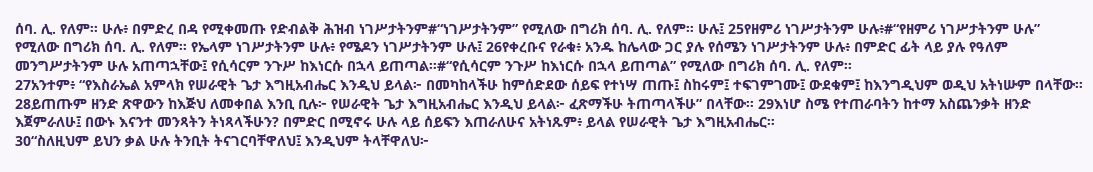ሰባ. ሊ. የለም። ሁሉ፥ በምድረ በዳ የሚቀመጡ የድብልቅ ሕዝብ ነገሥታትንም#“ነገሥታትንም” የሚለው በግሪክ ሰባ. ሊ. የለም። ሁሉ፤ 25የዘምሪ ነገሥታትንም ሁሉ፥#“የዘምሪ ነገሥታትንም ሁሉ” የሚለው በግሪክ ሰባ. ሊ. የለም። የኤላም ነገሥታትንም ሁሉ፥ የሜዶን ነገሥታትንም ሁሉ፤ 26የቀረቡና የራቁ፥ አንዱ ከሌላው ጋር ያሉ የሰሜን ነገሥታትንም ሁሉ፥ በምድር ፊት ላይ ያሉ የዓለም መንግሥታትንም ሁሉ አጠጣኋቸው፤ የሲሳርም ንጉሥ ከእነርሱ በኋላ ይጠጣል።#“የሲሳርም ንጉሥ ከእነርሱ በኋላ ይጠጣል” የሚለው በግሪክ ሰባ. ሊ. የለም።
27አንተም፥ “የእስራኤል አምላክ የሠራዊት ጌታ እግዚአብሔር እንዲህ ይላል፦ በመካከላችሁ ከምሰድደው ሰይፍ የተነሣ ጠጡ፤ ስከሩም፤ ተፍገምገሙ፤ ውደቁም፤ ከእንግዲህም ወዲህ አትነሡም በላቸው። 28ይጠጡም ዘንድ ጽዋውን ከእጅህ ለመቀበል እንቢ ቢሉ፦ የሠራዊት ጌታ እግዚአብሔር እንዲህ ይላል፦ ፈጽማችሁ ትጠጣላችሁ” በላቸው። 29እነሆ ስሜ የተጠራባትን ከተማ አስጨንቃት ዘንድ እጀምራለሁ፤ በውኑ እናንተ መንጻትን ትነጻላችሁን? በምድር በሚኖሩ ሁሉ ላይ ሰይፍን እጠራለሁና አትነጹም፥ ይላል የሠራዊት ጌታ እግዚአብሔር።
30“ስለዚህም ይህን ቃል ሁሉ ትንቢት ትናገርባቸዋለህ፤ እንዲህም ትላቸዋለህ፦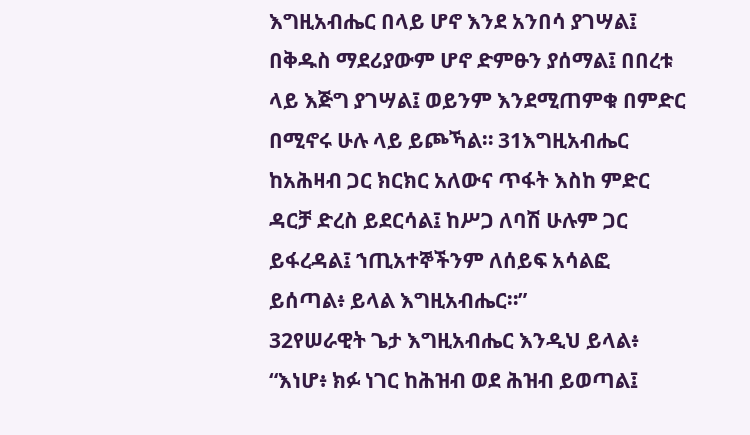እግዚአብሔር በላይ ሆኖ እንደ አንበሳ ያገሣል፤ በቅዱስ ማደሪያውም ሆኖ ድምፁን ያሰማል፤ በበረቱ ላይ እጅግ ያገሣል፤ ወይንም እንደሚጠምቁ በምድር በሚኖሩ ሁሉ ላይ ይጮኻል። 31እግዚአብሔር ከአሕዛብ ጋር ክርክር አለውና ጥፋት እስከ ምድር ዳርቻ ድረስ ይደርሳል፤ ከሥጋ ለባሽ ሁሉም ጋር ይፋረዳል፤ ኀጢአተኞችንም ለሰይፍ አሳልፎ ይሰጣል፥ ይላል እግዚአብሔር።”
32የሠራዊት ጌታ እግዚአብሔር እንዲህ ይላል፥ “እነሆ፥ ክፉ ነገር ከሕዝብ ወደ ሕዝብ ይወጣል፤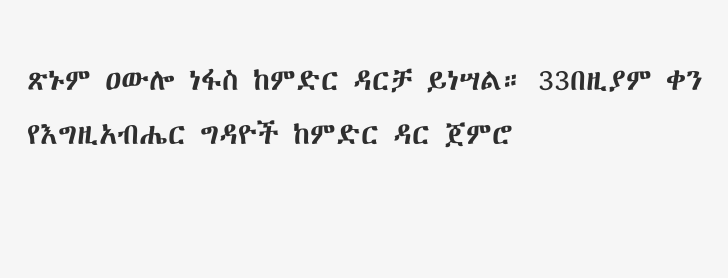ጽኑም ዐውሎ ነፋስ ከምድር ዳርቻ ይነሣል። 33በዚያም ቀን የእግዚአብሔር ግዳዮች ከምድር ዳር ጀምሮ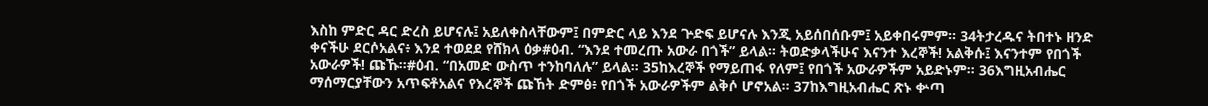እስከ ምድር ዳር ድረስ ይሆናሉ፤ አይለቀስላቸውም፤ በምድር ላይ እንደ ጕድፍ ይሆናሉ እንጂ አይሰበሰቡም፤ አይቀበሩምም። 34ትታረዱና ትበተኑ ዘንድ ቀናችሁ ደርሶአልና፥ እንደ ተወደደ የሸክላ ዕቃ#ዕብ. “እንደ ተመረጡ አውራ በጎች” ይላል። ትወድቃላችሁና እናንተ እረኞች! አልቅሱ፤ እናንተም የበጎች አውራዎች! ጩኹ።#ዕብ. “በአመድ ውስጥ ተንከባለሉ” ይላል። 35ከእረኞች የማይጠፋ የለም፤ የበጎች አውራዎችም አይድኑም። 36እግዚአብሔር ማሰማርያቸውን አጥፍቶአልና የእረኞች ጩኸት ድምፅ፥ የበጎች አውራዎችም ልቅሶ ሆኖአል። 37ከእግዚአብሔር ጽኑ ቍጣ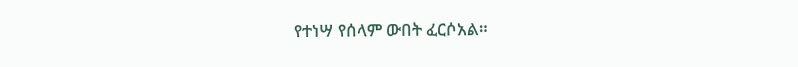የተነሣ የሰላም ውበት ፈርሶአል።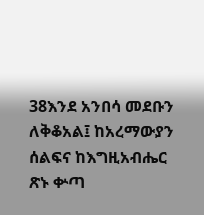38እንደ አንበሳ መደቡን ለቅቆአል፤ ከአረማውያን ሰልፍና ከእግዚአብሔር ጽኑ ቍጣ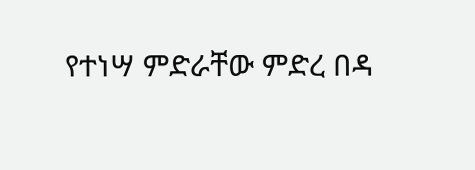የተነሣ ምድራቸው ምድረ በዳ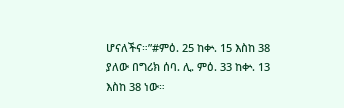ሆናለችና።”#ምዕ. 25 ከቍ. 15 እስከ 38 ያለው በግሪክ ሰባ. ሊ. ምዕ. 33 ከቍ. 13 እስከ 38 ነው።